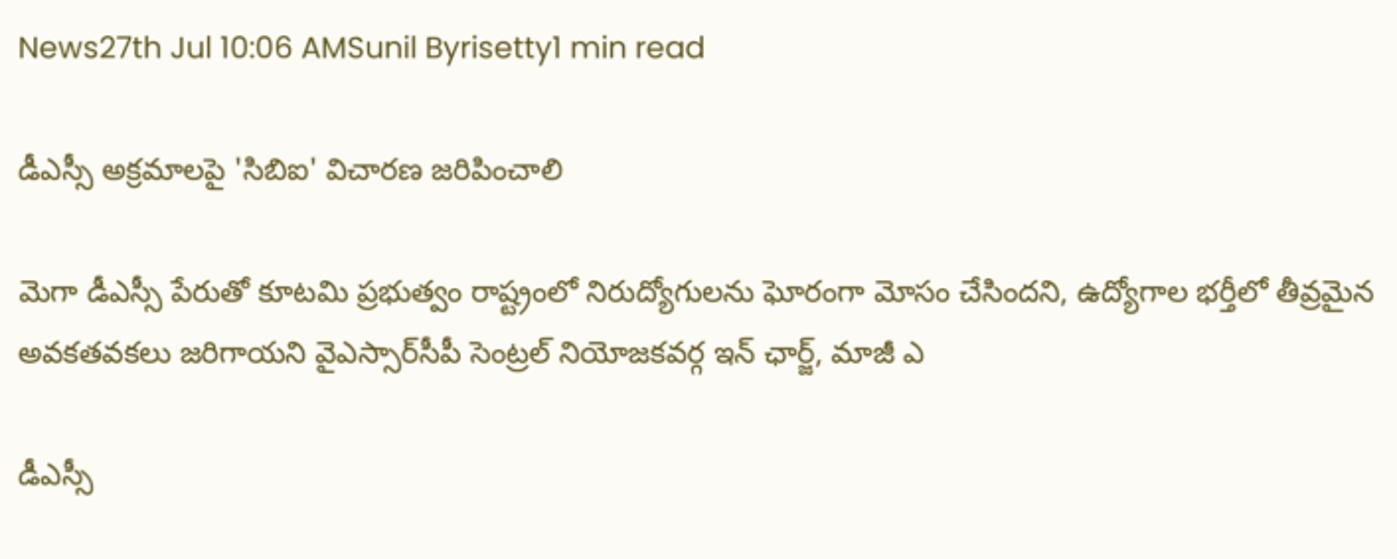News27th Jul 10:06 AMSunil Byrisetty1 min read

డీఎస్సీ అక్రమాలపై 'సిబిఐ' విచారణ జరిపించాలి

మెగా డీఎస్సీ పేరుతో కూటమి ప్రభుత్వం రాష్ట్రంలో నిరుద్యోగులను ఘోరంగా మోసం చేసిందని, ఉద్యోగాల భర్తీలో తీవ్రమైన అవకతవకలు జరిగాయని వైఎస్సార్‌సీపీ సెంట్రల్ నియోజకవర్గ ఇన్ ఛార్జ్, మాజీ ఎ

డీఎస్సీ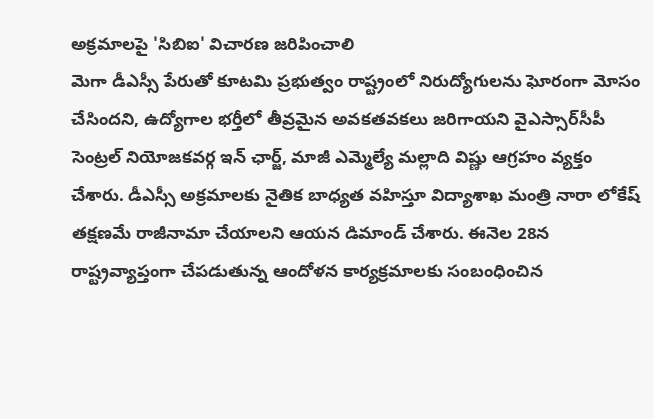అక్రమాలపై 'సిబిఐ' విచారణ జరిపించాలి
మెగా డీఎస్సీ పేరుతో కూటమి ప్రభుత్వం రాష్ట్రంలో నిరుద్యోగులను ఘోరంగా మోసం చేసిందని, ఉద్యోగాల భర్తీలో తీవ్రమైన అవకతవకలు జరిగాయని వైఎస్సార్‌సీపీ సెంట్రల్ నియోజకవర్గ ఇన్ ఛార్జ్, మాజీ ఎమ్మెల్యే మల్లాది విష్ణు ఆగ్రహం వ్యక్తం చేశారు. డీఎస్సీ అక్రమాలకు నైతిక బాధ్యత వహిస్తూ విద్యాశాఖ మంత్రి నారా లోకేష్ తక్షణమే రాజీనామా చేయాలని ఆయన డిమాండ్ చేశారు. ఈనెల 28న రాష్ట్రవ్యాప్తంగా చేపడుతున్న ఆందోళన కార్యక్రమాలకు సంబంధించిన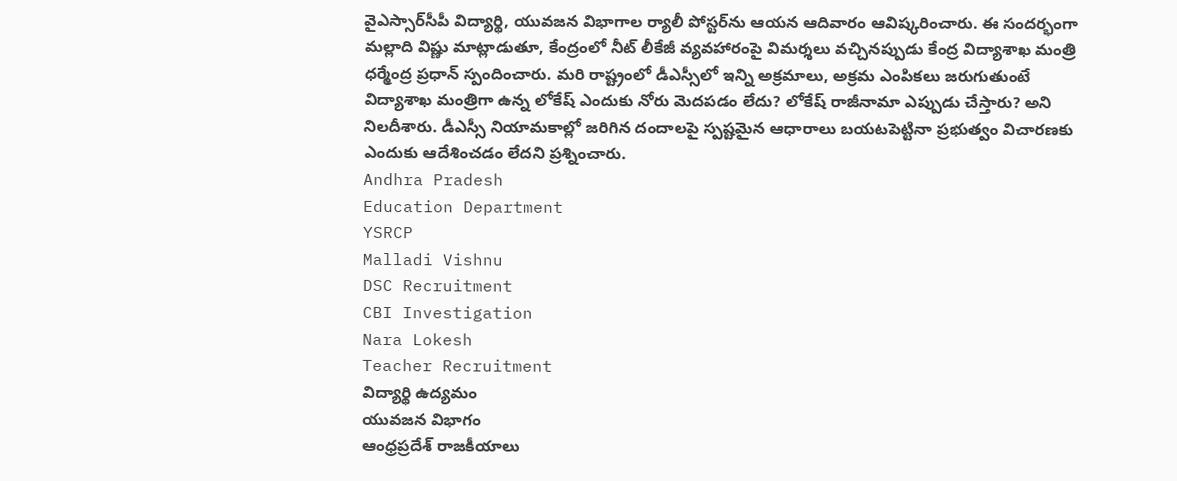వైఎస్సార్‌సీపీ విద్యార్థి, యువజన విభాగాల ర్యాలీ పోస్టర్‌ను ఆయన ఆదివారం ఆవిష్కరించారు. ఈ సందర్భంగా మల్లాది విష్ణు మాట్లాడుతూ, కేంద్రంలో నీట్ లీకేజీ వ్యవహారంపై విమర్శలు వచ్చినప్పుడు కేంద్ర విద్యాశాఖ మంత్రి ధర్మేంద్ర ప్రధాన్ స్పందించారు. మరి రాష్ట్రంలో డీఎస్సీలో ఇన్ని అక్రమాలు, అక్రమ ఎంపికలు జరుగుతుంటే విద్యాశాఖ మంత్రిగా ఉన్న లోకేష్ ఎందుకు నోరు మెదపడం లేదు? లోకేష్ రాజీనామా ఎప్పుడు చేస్తారు? అని నిలదీశారు. డీఎస్సీ నియామకాల్లో జరిగిన దందాలపై స్పష్టమైన ఆధారాలు బయటపెట్టినా ప్రభుత్వం విచారణకు ఎందుకు ఆదేశించడం లేదని ప్రశ్నించారు.
Andhra Pradesh
Education Department
YSRCP
Malladi Vishnu
DSC Recruitment
CBI Investigation
Nara Lokesh
Teacher Recruitment
విద్యార్థి ఉద్యమం
యువజన విభాగం
ఆంధ్రప్రదేశ్ రాజకీయాలు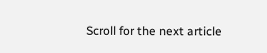Scroll for the next article